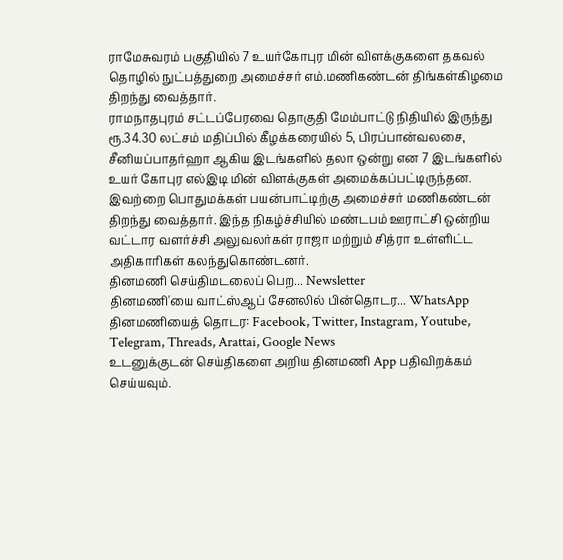ராமேசுவரம் பகுதியில் 7 உயர்கோபுர மின் விளக்குகளை தகவல் தொழில் நுட்பத்துறை அமைச்சர் எம்.மணிகண்டன் திங்கள்கிழமை திறந்து வைத்தார்.
ராமநாதபுரம் சட்டப்பேரவை தொகுதி மேம்பாட்டு நிதியில் இருந்து ரூ.34.30 லட்சம் மதிப்பில் கீழக்கரையில் 5, பிரப்பான்வலசை, சீனியப்பாதர்ஹா ஆகிய இடங்களில் தலா ஒன்று என 7 இடங்களில் உயர் கோபுர எல்இடி மின் விளக்குகள் அமைக்கப்பட்டிருந்தன. இவற்றை பொதுமக்கள் பயன்பாட்டிற்கு அமைச்சர் மணிகண்டன் திறந்து வைத்தார். இந்த நிகழ்ச்சியில் மண்டபம் ஊராட்சி ஒன்றிய வட்டார வளர்ச்சி அலுவலர்கள் ராஜா மற்றும் சித்ரா உள்ளிட்ட அதிகாரிகள் கலந்துகொண்டனர்.
தினமணி செய்திமடலைப் பெற... Newsletter
தினமணி'யை வாட்ஸ்ஆப் சேனலில் பின்தொடர... WhatsApp
தினமணியைத் தொடர: Facebook, Twitter, Instagram, Youtube, Telegram, Threads, Arattai, Google News
உடனுக்குடன் செய்திகளை அறிய தினமணி App பதிவிறக்கம் செய்யவும்.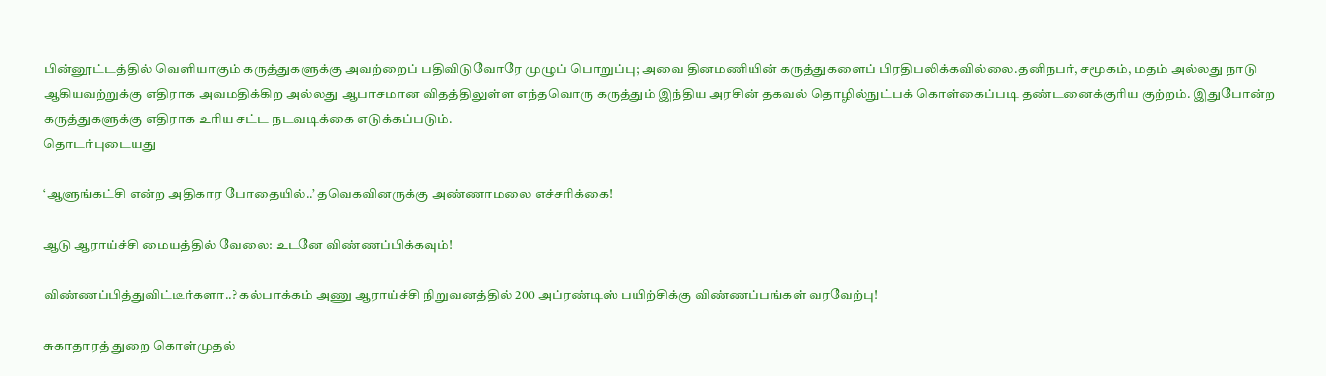பின்னூட்டத்தில் வெளியாகும் கருத்துகளுக்கு அவற்றைப் பதிவிடுவோரே முழுப் பொறுப்பு; அவை தினமணியின் கருத்துகளைப் பிரதிபலிக்கவில்லை.தனிநபர், சமூகம், மதம் அல்லது நாடு ஆகியவற்றுக்கு எதிராக அவமதிக்கிற அல்லது ஆபாசமான விதத்திலுள்ள எந்தவொரு கருத்தும் இந்திய அரசின் தகவல் தொழில்நுட்பக் கொள்கைப்படி தண்டனைக்குரிய குற்றம். இதுபோன்ற கருத்துகளுக்கு எதிராக உரிய சட்ட நடவடிக்கை எடுக்கப்படும்.
தொடர்புடையது

‘ஆளுங்கட்சி என்ற அதிகார போதையில்..’ தவெகவினருக்கு அண்ணாமலை எச்சரிக்கை!

ஆடு ஆராய்ச்சி மையத்தில் வேலை: உடனே விண்ணப்பிக்கவும்!

விண்ணப்பித்துவிட்டீர்களா..? கல்பாக்கம் அணு ஆராய்ச்சி நிறுவனத்தில் 200 அப்ரண்டிஸ் பயிற்சிக்கு விண்ணப்பங்கள் வரவேற்பு!

சுகாதாரத் துறை கொள்முதல்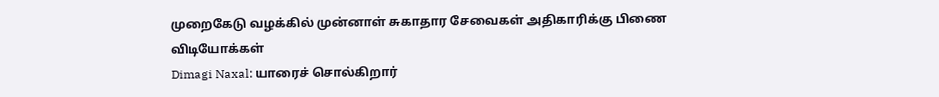முறைகேடு வழக்கில் முன்னாள் சுகாதார சேவைகள் அதிகாரிக்கு பிணை
விடியோக்கள்
Dimagi Naxal: யாரைச் சொல்கிறார்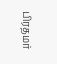பிரதமர்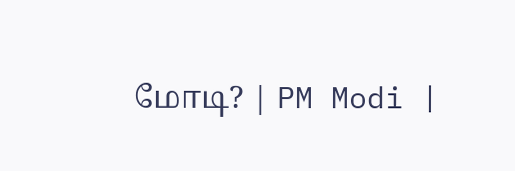மோடி? | PM Modi |